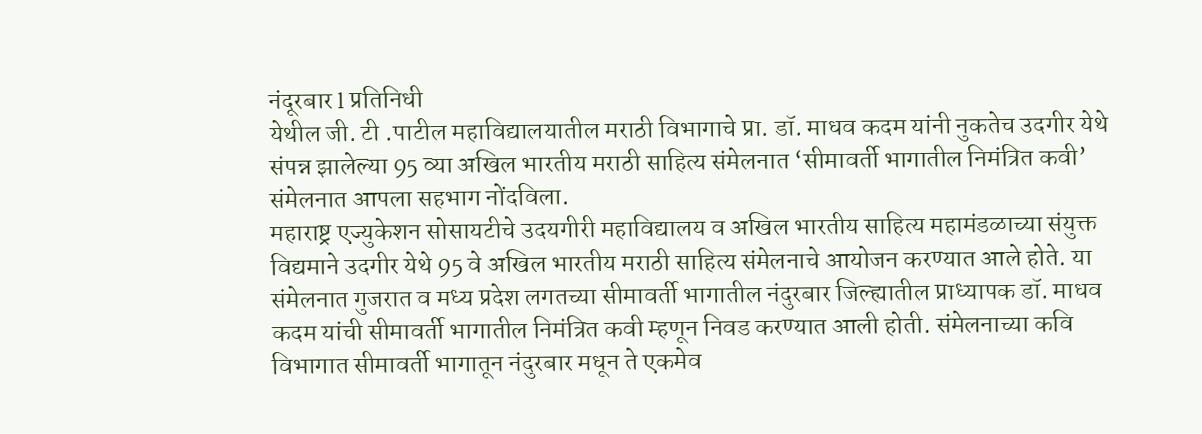नंदूरबार l प्रतिनिधी
येथील जी. टी .पाटील महाविद्यालयातील मराठी विभागाचे प्रा. डॉ. माधव कदम यांनी नुकतेच उदगीर येथे संपन्न झालेल्या 95 व्या अखिल भारतीय मराठी साहित्य संमेलनात ‘सीमावर्ती भागातील निमंत्रित कवी’ संमेलनात आपला सहभाग नोंदविला.
महाराष्ट्र एज्युकेशन सोसायटीचे उदयगीरी महाविद्यालय व अखिल भारतीय साहित्य महामंडळाच्या संयुक्त विद्यमाने उदगीर येथे 95 वे अखिल भारतीय मराठी साहित्य संमेलनाचे आयोजन करण्यात आले होते. या संमेलनात गुजरात व मध्य प्रदेश लगतच्या सीमावर्ती भागातील नंदुरबार जिल्ह्यातील प्राध्यापक डॉ. माधव कदम यांची सीमावर्ती भागातील निमंत्रित कवी म्हणून निवड करण्यात आली होती. संमेलनाच्या कवि विभागात सीमावर्ती भागातून नंदुरबार मधून ते एकमेव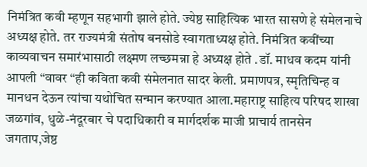निमंत्रित कवी म्हणून सहभागी झाले होते. ज्येष्ठ साहित्यिक भारत सासणे हे संमेलनाचे अध्यक्ष होते. तर राज्यमंत्री संतोष बनसोडे स्वागताध्यक्ष होते. निमंत्रित कवींच्या काव्यवाचन समारंभासाठी लक्ष्मण लच्छमन्ना हे अध्यक्ष होते .डॉ. माधव कदम यांनी आपली “वावर “ही कविता कवी संमेलनात सादर केली. प्रमाणपत्र, स्मृतिचिन्ह व मानधन देऊन त्यांचा यथोचित सन्मान करण्यात आला.महाराष्ट्र साहित्य परिषद शाखा जळगांव, धुळे-नंदूरबार चे पदाधिकारी व मार्गदर्शक माजी प्राचार्य तानसेन जगताप,जेष्ठ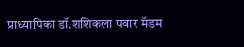प्राध्यापिका डॉ.शशिकला पवार मॅडम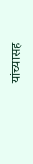यांच्यासह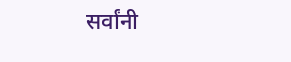सर्वांनी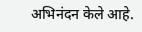अभिनंदन केले आहे.